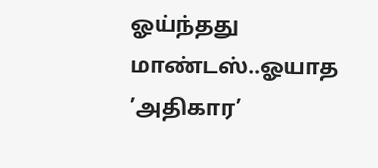ஓய்ந்தது மாண்டஸ்..ஓயாத ’அதிகார’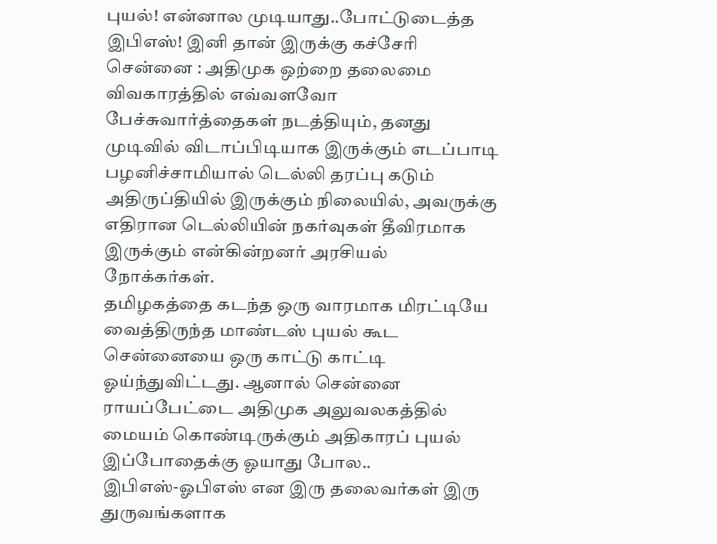புயல்! என்னால முடியாது..போட்டுடைத்த இபிஎஸ்! இனி தான் இருக்கு கச்சேரி
சென்னை : அதிமுக ஒற்றை தலைமை விவகாரத்தில் எவ்வளவோ பேச்சுவார்த்தைகள் நடத்தியும், தனது முடிவில் விடாப்பிடியாக இருக்கும் எடப்பாடி பழனிச்சாமியால் டெல்லி தரப்பு கடும் அதிருப்தியில் இருக்கும் நிலையில், அவருக்கு எதிரான டெல்லியின் நகர்வுகள் தீவிரமாக இருக்கும் என்கின்றனர் அரசியல் நோக்கர்கள்.
தமிழகத்தை கடந்த ஒரு வாரமாக மிரட்டியே வைத்திருந்த மாண்டஸ் புயல் கூட சென்னையை ஒரு காட்டு காட்டி ஓய்ந்துவிட்டது. ஆனால் சென்னை ராயப்பேட்டை அதிமுக அலுவலகத்தில் மையம் கொண்டிருக்கும் அதிகாரப் புயல் இப்போதைக்கு ஓயாது போல..
இபிஎஸ்-ஓபிஎஸ் என இரு தலைவர்கள் இரு துருவங்களாக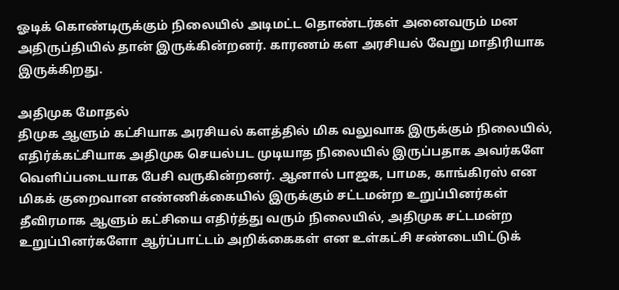ஓடிக் கொண்டிருக்கும் நிலையில் அடிமட்ட தொண்டர்கள் அனைவரும் மன அதிருப்தியில் தான் இருக்கின்றனர். காரணம் கள அரசியல் வேறு மாதிரியாக இருக்கிறது.

அதிமுக மோதல்
திமுக ஆளும் கட்சியாக அரசியல் களத்தில் மிக வலுவாக இருக்கும் நிலையில், எதிர்க்கட்சியாக அதிமுக செயல்பட முடியாத நிலையில் இருப்பதாக அவர்களே வெளிப்படையாக பேசி வருகின்றனர். ஆனால் பாஜக, பாமக, காங்கிரஸ் என மிகக் குறைவான எண்ணிக்கையில் இருக்கும் சட்டமன்ற உறுப்பினர்கள் தீவிரமாக ஆளும் கட்சியை எதிர்த்து வரும் நிலையில், அதிமுக சட்டமன்ற உறுப்பினர்களோ ஆர்ப்பாட்டம் அறிக்கைகள் என உள்கட்சி சண்டையிட்டுக்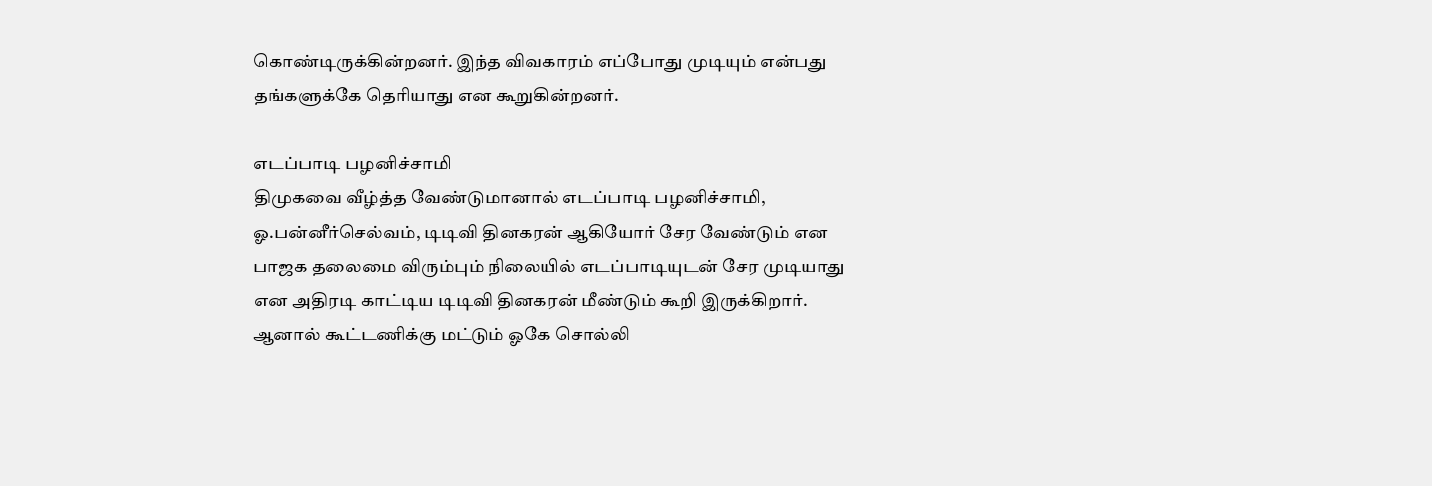கொண்டிருக்கின்றனர். இந்த விவகாரம் எப்போது முடியும் என்பது தங்களுக்கே தெரியாது என கூறுகின்றனர்.

எடப்பாடி பழனிச்சாமி
திமுகவை வீழ்த்த வேண்டுமானால் எடப்பாடி பழனிச்சாமி, ஓ.பன்னீர்செல்வம், டிடிவி தினகரன் ஆகியோர் சேர வேண்டும் என பாஜக தலைமை விரும்பும் நிலையில் எடப்பாடியுடன் சேர முடியாது என அதிரடி காட்டிய டிடிவி தினகரன் மீண்டும் கூறி இருக்கிறார். ஆனால் கூட்டணிக்கு மட்டும் ஓகே சொல்லி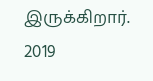இருக்கிறார். 2019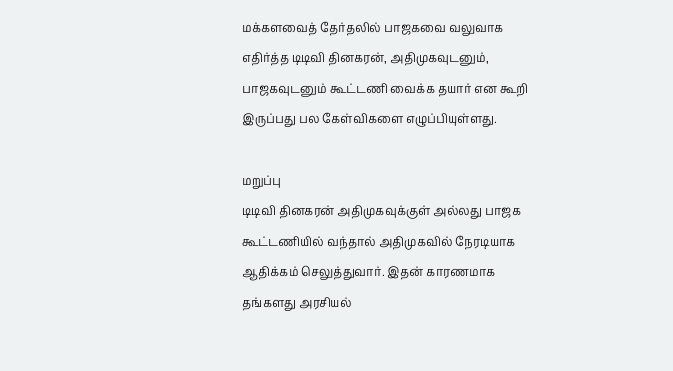மக்களவைத் தேர்தலில் பாஜகவை வலுவாக எதிர்த்த டிடிவி தினகரன், அதிமுகவுடனும், பாஜகவுடனும் கூட்டணி வைக்க தயார் என கூறி இருப்பது பல கேள்விகளை எழுப்பியுள்ளது.

மறுப்பு
டிடிவி தினகரன் அதிமுகவுக்குள் அல்லது பாஜக கூட்டணியில் வந்தால் அதிமுகவில் நேரடியாக ஆதிக்கம் செலுத்துவார். இதன் காரணமாக தங்களது அரசியல்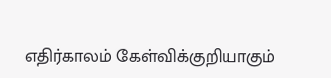எதிர்காலம் கேள்விக்குறியாகும்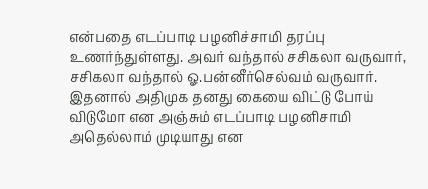என்பதை எடப்பாடி பழனிச்சாமி தரப்பு உணர்ந்துள்ளது. அவர் வந்தால் சசிகலா வருவார், சசிகலா வந்தால் ஓ.பன்னீர்செல்வம் வருவார். இதனால் அதிமுக தனது கையை விட்டு போய் விடுமோ என அஞ்சும் எடப்பாடி பழனிசாமி அதெல்லாம் முடியாது என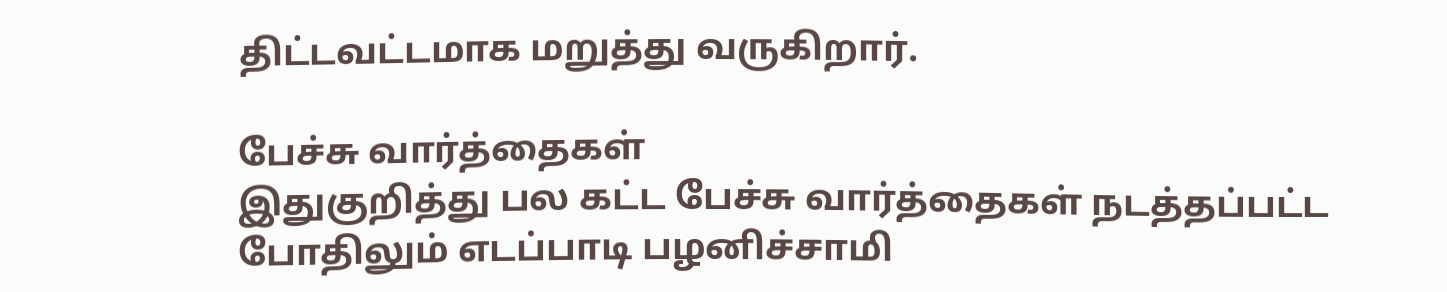திட்டவட்டமாக மறுத்து வருகிறார்.

பேச்சு வார்த்தைகள்
இதுகுறித்து பல கட்ட பேச்சு வார்த்தைகள் நடத்தப்பட்ட போதிலும் எடப்பாடி பழனிச்சாமி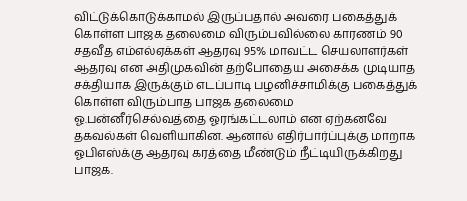விட்டுக்கொடுக்காமல் இருப்பதால் அவரை பகைத்துக் கொள்ள பாஜக தலைமை விரும்பவில்லை காரணம் 90 சதவீத எம்எல்ஏக்கள் ஆதரவு 95% மாவட்ட செயலாளர்கள் ஆதரவு என அதிமுகவின் தற்போதைய அசைக்க முடியாத சக்தியாக இருக்கும் எடப்பாடி பழனிச்சாமிக்கு பகைத்துக் கொள்ள விரும்பாத பாஜக தலைமை ஓ.பன்னீர்செல்வத்தை ஓரங்கட்டலாம் என ஏற்கனவே தகவல்கள் வெளியாகின. ஆனால் எதிர்பார்ப்புக்கு மாறாக ஓபிஎஸ்க்கு ஆதரவு கரத்தை மீண்டும் நீட்டியிருக்கிறது பாஜக.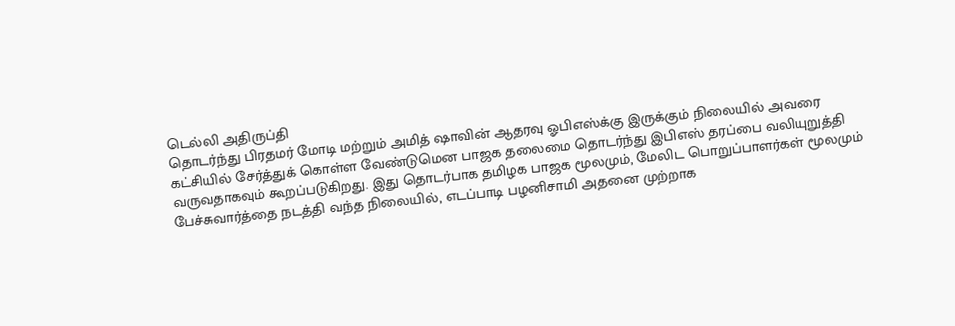டெல்லி அதிருப்தி
தொடர்ந்து பிரதமர் மோடி மற்றும் அமித் ஷாவின் ஆதரவு ஓபிஎஸ்க்கு இருக்கும் நிலையில் அவரை கட்சியில் சேர்த்துக் கொள்ள வேண்டுமென பாஜக தலைமை தொடர்ந்து இபிஎஸ் தரப்பை வலியுறுத்தி வருவதாகவும் கூறப்படுகிறது. இது தொடர்பாக தமிழக பாஜக மூலமும், மேலிட பொறுப்பாளர்கள் மூலமும் பேச்சுவார்த்தை நடத்தி வந்த நிலையில், எடப்பாடி பழனிசாமி அதனை முற்றாக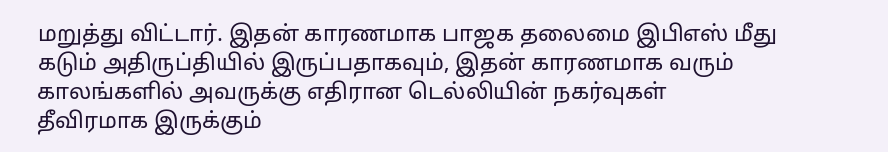மறுத்து விட்டார். இதன் காரணமாக பாஜக தலைமை இபிஎஸ் மீது கடும் அதிருப்தியில் இருப்பதாகவும், இதன் காரணமாக வரும் காலங்களில் அவருக்கு எதிரான டெல்லியின் நகர்வுகள் தீவிரமாக இருக்கும்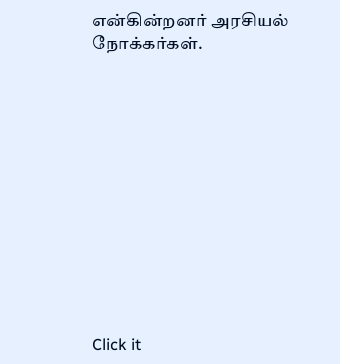என்கின்றனர் அரசியல் நோக்கர்கள்.












Click it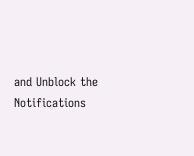and Unblock the Notifications